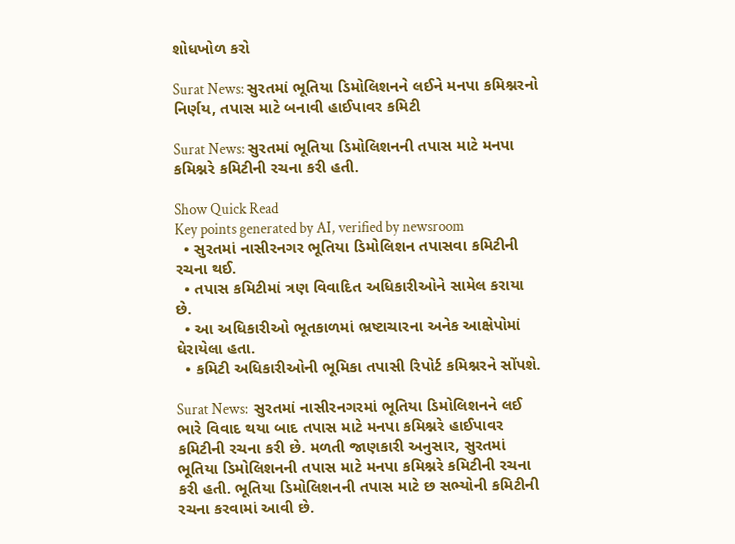શોધખોળ કરો

Surat News: સુરતમાં ભૂતિયા ડિમોલિશનને લઈને મનપા કમિશ્નરનો નિર્ણય, તપાસ માટે બનાવી હાઈપાવર કમિટી

Surat News: સુરતમાં ભૂતિયા ડિમોલિશનની તપાસ માટે મનપા કમિશ્નરે કમિટીની રચના કરી હતી.

Show Quick Read
Key points generated by AI, verified by newsroom
  • સુરતમાં નાસીરનગર ભૂતિયા ડિમોલિશન તપાસવા કમિટીની રચના થઈ.
  • તપાસ કમિટીમાં ત્રણ વિવાદિત અધિકારીઓને સામેલ કરાયા છે.
  • આ અધિકારીઓ ભૂતકાળમાં ભ્રષ્ટાચારના અનેક આક્ષેપોમાં ઘેરાયેલા હતા.
  • કમિટી અધિકારીઓની ભૂમિકા તપાસી રિપોર્ટ કમિશ્નરને સોંપશે.

Surat News:  સુરતમાં નાસીરનગરમાં ભૂતિયા ડિમોલિશનને લઈ ભારે વિવાદ થયા બાદ તપાસ માટે મનપા કમિશ્નરે હાઈપાવર કમિટીની રચના કરી છે. મળતી જાણકારી અનુસાર, સુરતમાં ભૂતિયા ડિમોલિશનની તપાસ માટે મનપા કમિશ્નરે કમિટીની રચના કરી હતી. ભૂતિયા ડિમોલિશનની તપાસ માટે છ સભ્યોની કમિટીની રચના કરવામાં આવી છે.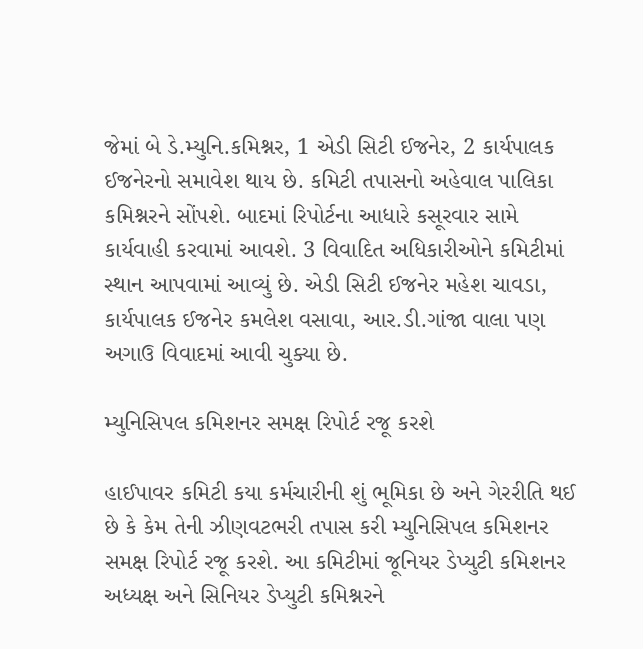જેમાં બે ડે.મ્યુનિ.કમિશ્નર, 1 એડી સિટી ઈજનેર, 2 કાર્યપાલક ઈજનેરનો સમાવેશ થાય છે. કમિટી તપાસનો અહેવાલ પાલિકા કમિશ્નરને સોંપશે. બાદમાં રિપોર્ટના આધારે કસૂરવાર સામે કાર્યવાહી કરવામાં આવશે. 3 વિવાદિત અધિકારીઓને કમિટીમાં સ્થાન આપવામાં આવ્યું છે. એડી સિટી ઈજનેર મહેશ ચાવડા, કાર્યપાલક ઈજનેર કમલેશ વસાવા, આર.ડી.ગાંજા વાલા પણ અગાઉ વિવાદમાં આવી ચુક્યા છે.

મ્યુનિસિપલ કમિશનર સમક્ષ રિપોર્ટ રજૂ કરશે

હાઈપાવર કમિટી કયા કર્મચારીની શું ભૂમિકા છે અને ગેરરીતિ થઈ છે કે કેમ તેની ઝીણવટભરી તપાસ કરી મ્યુનિસિપલ કમિશનર સમક્ષ રિપોર્ટ રજૂ કરશે. આ કમિટીમાં જૂનિયર ડેપ્યુટી કમિશનર અધ્યક્ષ અને સિનિયર ડેપ્યુટી કમિશ્નરને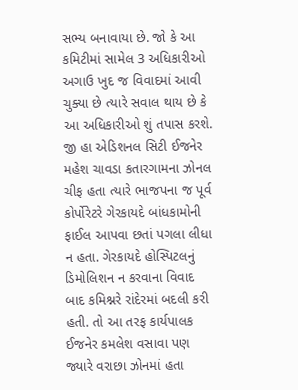સભ્ય બનાવાયા છે. જો કે આ કમિટીમાં સામેલ 3 અધિકારીઓ અગાઉ ખુદ જ વિવાદમાં આવી ચુક્યા છે ત્યારે સવાલ થાય છે કે આ અધિકારીઓ શું તપાસ કરશે. જી હા એડિશનલ સિટી ઈજનેર મહેશ ચાવડા કતારગામના ઝોનલ ચીફ હતા ત્યારે ભાજપના જ પૂર્વ કોર્પોરેટરે ગેરકાયદે બાંધકામોની ફાઈલ આપવા છતાં પગલા લીધા ન હતા. ગેરકાયદે હોસ્પિટલનું ડિમોલિશન ન કરવાના વિવાદ બાદ કમિશ્નરે રાંદેરમાં બદલી કરી હતી. તો આ તરફ કાર્યપાલક ઈજનેર કમલેશ વસાવા પણ જ્યારે વરાછા ઝોનમાં હતા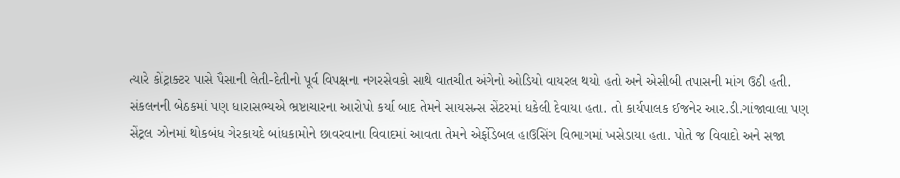ત્યારે કોંટ્રાક્ટર પાસે પૈસાની લેતી-દેતીનો પૂર્વ વિપક્ષના નગરસેવકો સાથે વાતચીત અંગેનો ઓડિયો વાયરલ થયો હતો અને એસીબી તપાસની માંગ ઉઠી હતી. સંકલનની બેઠકમાં પણ ધારાસભ્યએ ભ્રષ્ટાચારના આરોપો કર્યા બાદ તેમને સાયસન્સ સેંટરમાં ધકેલી દેવાયા હતા. તો કાર્યપાલક ઈજનેર આર.ડી.ગાંજાવાલા પણ સેંટ્રલ ઝોનમાં થોકબંધ ગેરકાયદે બાંધકામોને છાવરવાના વિવાદમાં આવતા તેમને એર્ફોડેબલ હાઉસિંગ વિભાગમાં ખસેડાયા હતા. પોતે જ વિવાદો અને સજા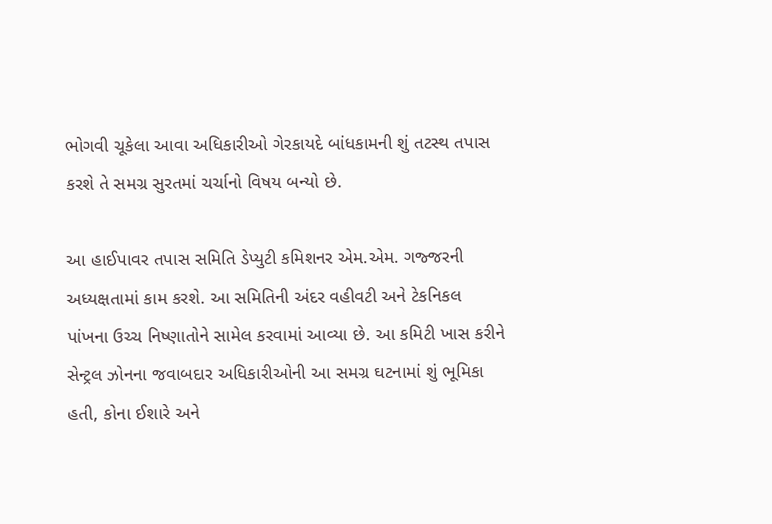ભોગવી ચૂકેલા આવા અધિકારીઓ ગેરકાયદે બાંધકામની શું તટસ્થ તપાસ કરશે તે સમગ્ર સુરતમાં ચર્ચાનો વિષય બન્યો છે.

આ હાઈપાવર તપાસ સમિતિ ડેપ્યુટી કમિશનર એમ.એમ. ગજ્જરની અધ્યક્ષતામાં કામ કરશે. આ સમિતિની અંદર વહીવટી અને ટેકનિકલ પાંખના ઉચ્ચ નિષ્ણાતોને સામેલ કરવામાં આવ્યા છે. આ કમિટી ખાસ કરીને સેન્ટ્રલ ઝોનના જવાબદાર અધિકારીઓની આ સમગ્ર ઘટનામાં શું ભૂમિકા હતી, કોના ઈશારે અને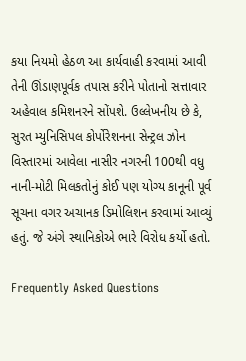કયા નિયમો હેઠળ આ કાર્યવાહી કરવામાં આવી તેની ઊંડાણપૂર્વક તપાસ કરીને પોતાનો સત્તાવાર અહેવાલ કમિશનરને સોંપશે. ઉલ્લેખનીય છે કે, સુરત મ્યુનિસિપલ કોર્પોરેશનના સેન્ટ્રલ ઝોન વિસ્તારમાં આવેલા નાસીર નગરની 100થી વધુ નાની-મોટી મિલકતોનું કોઈ પણ યોગ્ય કાનૂની પૂર્વ સૂચના વગર અચાનક ડિમોલિશન કરવામાં આવ્યું હતું. જે અંગે સ્થાનિકોએ ભારે વિરોધ કર્યો હતો.

Frequently Asked Questions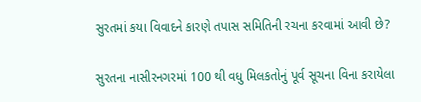સુરતમાં કયા વિવાદને કારણે તપાસ સમિતિની રચના કરવામાં આવી છે?

સુરતના નાસીરનગરમાં 100 થી વધુ મિલકતોનું પૂર્વ સૂચના વિના કરાયેલા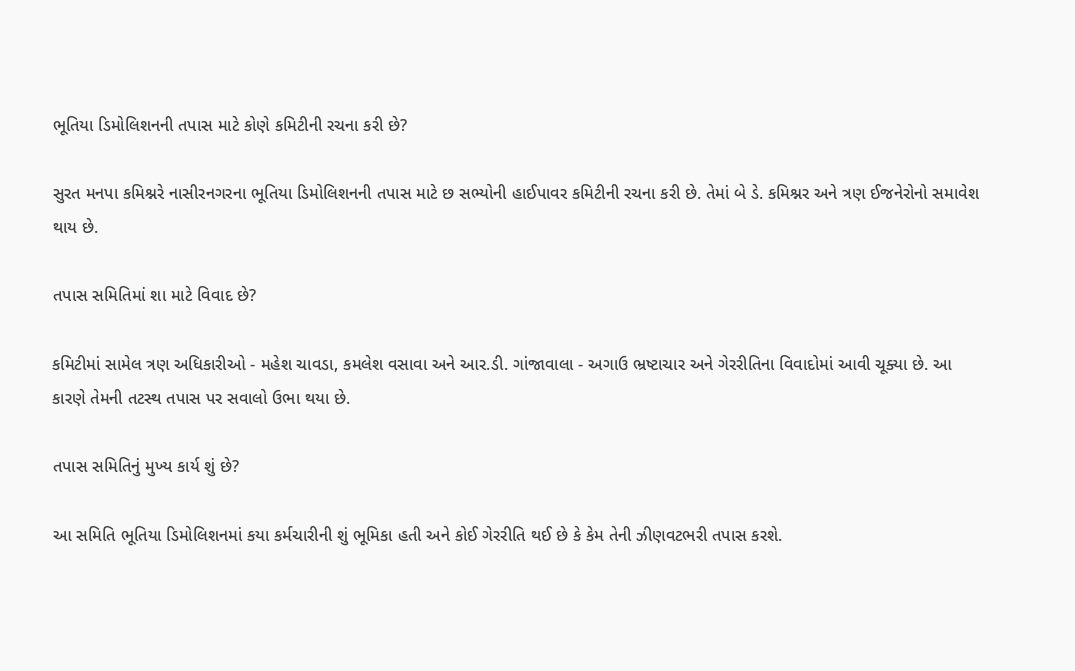ભૂતિયા ડિમોલિશનની તપાસ માટે કોણે કમિટીની રચના કરી છે?

સુરત મનપા કમિશ્નરે નાસીરનગરના ભૂતિયા ડિમોલિશનની તપાસ માટે છ સભ્યોની હાઈપાવર કમિટીની રચના કરી છે. તેમાં બે ડે. કમિશ્નર અને ત્રણ ઈજનેરોનો સમાવેશ થાય છે.

તપાસ સમિતિમાં શા માટે વિવાદ છે?

કમિટીમાં સામેલ ત્રણ અધિકારીઓ - મહેશ ચાવડા, કમલેશ વસાવા અને આર.ડી. ગાંજાવાલા - અગાઉ ભ્રષ્ટાચાર અને ગેરરીતિના વિવાદોમાં આવી ચૂક્યા છે. આ કારણે તેમની તટસ્થ તપાસ પર સવાલો ઉભા થયા છે.

તપાસ સમિતિનું મુખ્ય કાર્ય શું છે?

આ સમિતિ ભૂતિયા ડિમોલિશનમાં કયા કર્મચારીની શું ભૂમિકા હતી અને કોઈ ગેરરીતિ થઈ છે કે કેમ તેની ઝીણવટભરી તપાસ કરશે.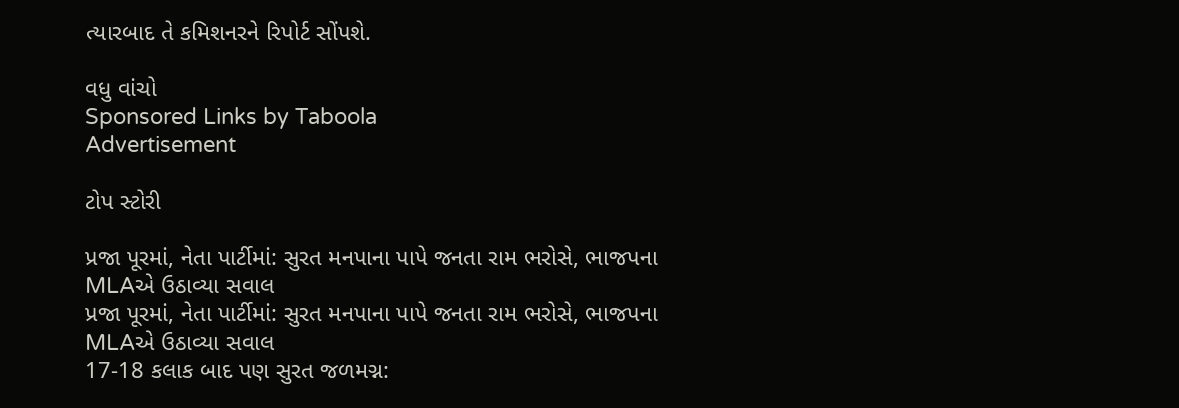ત્યારબાદ તે કમિશનરને રિપોર્ટ સોંપશે.

વધુ વાંચો
Sponsored Links by Taboola
Advertisement

ટોપ સ્ટોરી

પ્રજા પૂરમાં, નેતા પાર્ટીમાં: સુરત મનપાના પાપે જનતા રામ ભરોસે, ભાજપના MLAએ ઉઠાવ્યા સવાલ
પ્રજા પૂરમાં, નેતા પાર્ટીમાં: સુરત મનપાના પાપે જનતા રામ ભરોસે, ભાજપના MLAએ ઉઠાવ્યા સવાલ
17-18 કલાક બાદ પણ સુરત જળમગ્ન: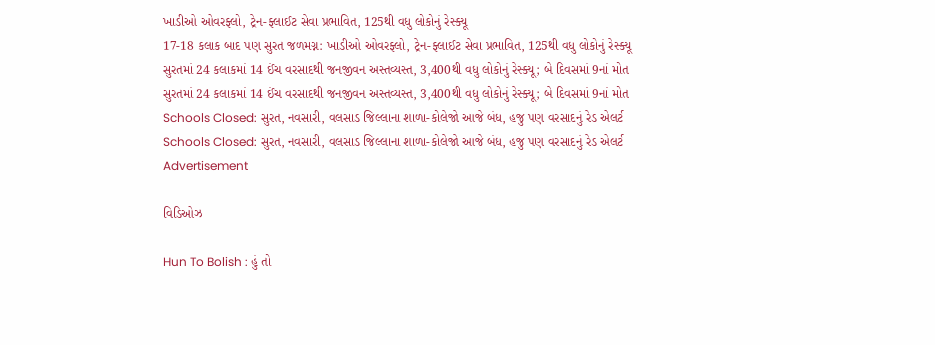ખાડીઓ ઓવરફ્લો, ટ્રેન-ફ્લાઈટ સેવા પ્રભાવિત, 125થી વધુ લોકોનું રેસ્ક્યૂ
17-18 કલાક બાદ પણ સુરત જળમગ્ન: ખાડીઓ ઓવરફ્લો, ટ્રેન-ફ્લાઈટ સેવા પ્રભાવિત, 125થી વધુ લોકોનું રેસ્ક્યૂ
સુરતમાં 24 કલાકમાં 14 ઈંચ વરસાદથી જનજીવન અસ્તવ્યસ્ત, 3,400થી વધુ લોકોનું રેસ્ક્યૂ; બે દિવસમાં 9નાં મોત
સુરતમાં 24 કલાકમાં 14 ઈંચ વરસાદથી જનજીવન અસ્તવ્યસ્ત, 3,400થી વધુ લોકોનું રેસ્ક્યૂ; બે દિવસમાં 9નાં મોત
Schools Closed: સુરત, નવસારી, વલસાડ જિલ્લાના શાળા-કોલેજો આજે બંધ, હજુ પણ વરસાદનું રેડ એલર્ટ
Schools Closed: સુરત, નવસારી, વલસાડ જિલ્લાના શાળા-કોલેજો આજે બંધ, હજુ પણ વરસાદનું રેડ એલર્ટ
Advertisement

વિડિઓઝ

Hun To Bolish : હું તો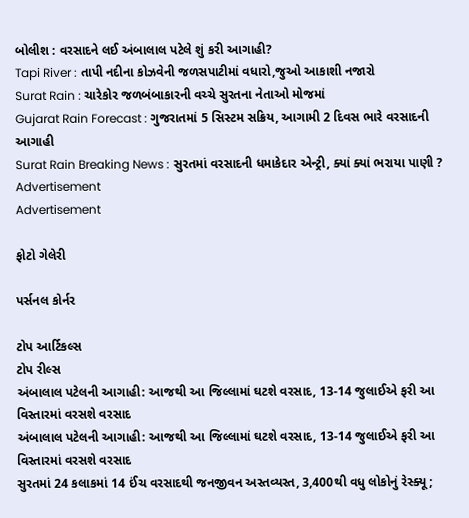બોલીશ : વરસાદને લઈ અંબાલાલ પટેલે શું કરી આગાહી?
Tapi River : તાપી નદીના કોઝવેની જળસપાટીમાં વધારો,જુઓ આકાશી નજારો
Surat Rain : ચારેકોર જળબંબાકારની વચ્ચે સુરતના નેતાઓ મોજમાં
Gujarat Rain Forecast : ગુજરાતમાં 5 સિસ્ટમ સક્રિય, આગામી 2 દિવસ ભારે વરસાદની આગાહી
Surat Rain Breaking News : સુરતમાં વરસાદની ધમાકેદાર એન્ટ્રી, ક્યાં ક્યાં ભરાયા પાણી ?
Advertisement
Advertisement

ફોટો ગેલેરી

પર્સનલ કોર્નર

ટોપ આર્ટિકલ્સ
ટોપ રીલ્સ
અંબાલાલ પટેલની આગાહી: આજથી આ જિલ્લામાં ઘટશે વરસાદ, 13-14 જુલાઈએ ફરી આ વિસ્તારમાં વરસશે વરસાદ
અંબાલાલ પટેલની આગાહી: આજથી આ જિલ્લામાં ઘટશે વરસાદ, 13-14 જુલાઈએ ફરી આ વિસ્તારમાં વરસશે વરસાદ
સુરતમાં 24 કલાકમાં 14 ઈંચ વરસાદથી જનજીવન અસ્તવ્યસ્ત, 3,400થી વધુ લોકોનું રેસ્ક્યૂ;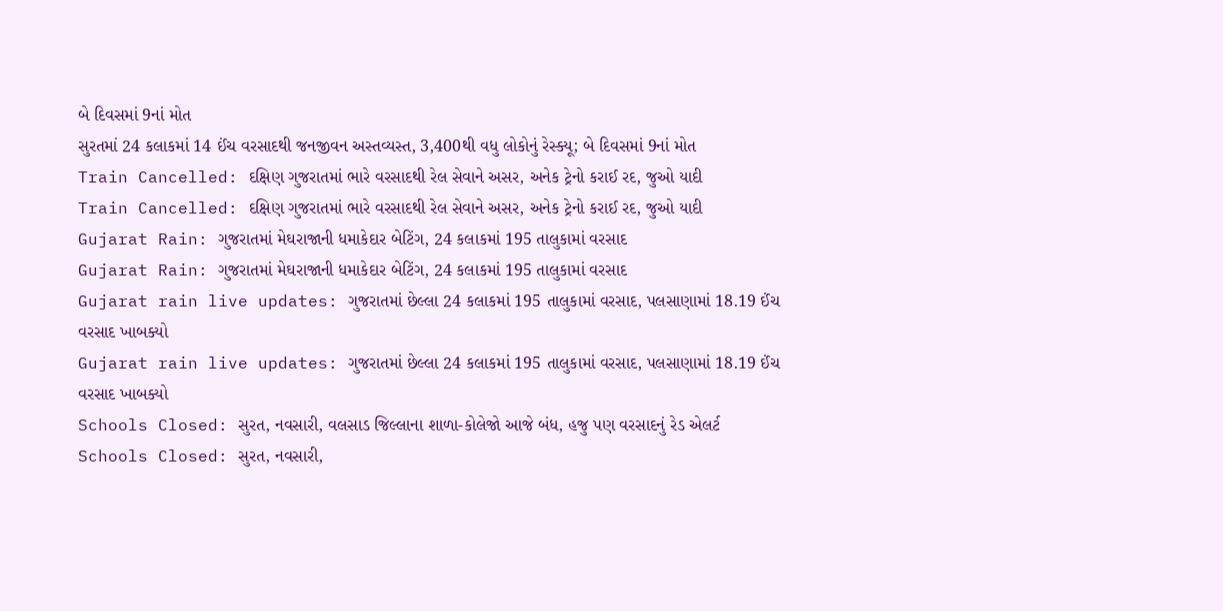બે દિવસમાં 9નાં મોત
સુરતમાં 24 કલાકમાં 14 ઈંચ વરસાદથી જનજીવન અસ્તવ્યસ્ત, 3,400થી વધુ લોકોનું રેસ્ક્યૂ; બે દિવસમાં 9નાં મોત
Train Cancelled: દક્ષિણ ગુજરાતમાં ભારે વરસાદથી રેલ સેવાને અસર, અનેક ટ્રેનો કરાઈ રદ, જુઓ યાદી
Train Cancelled: દક્ષિણ ગુજરાતમાં ભારે વરસાદથી રેલ સેવાને અસર, અનેક ટ્રેનો કરાઈ રદ, જુઓ યાદી
Gujarat Rain: ગુજરાતમાં મેઘરાજાની ધમાકેદાર બેટિંગ, 24 કલાકમાં 195 તાલુકામાં વરસાદ
Gujarat Rain: ગુજરાતમાં મેઘરાજાની ધમાકેદાર બેટિંગ, 24 કલાકમાં 195 તાલુકામાં વરસાદ
Gujarat rain live updates: ગુજરાતમાં છેલ્લા 24 કલાકમાં 195 તાલુકામાં વરસાદ, પલસાણામાં 18.19 ઈંચ વરસાદ ખાબક્યો
Gujarat rain live updates: ગુજરાતમાં છેલ્લા 24 કલાકમાં 195 તાલુકામાં વરસાદ, પલસાણામાં 18.19 ઈંચ વરસાદ ખાબક્યો
Schools Closed: સુરત, નવસારી, વલસાડ જિલ્લાના શાળા-કોલેજો આજે બંધ, હજુ પણ વરસાદનું રેડ એલર્ટ
Schools Closed: સુરત, નવસારી,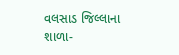વલસાડ જિલ્લાના શાળા-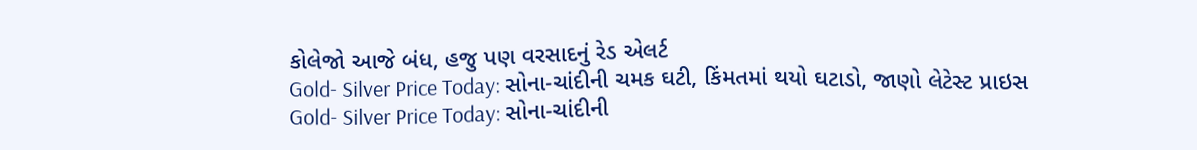કોલેજો આજે બંધ, હજુ પણ વરસાદનું રેડ એલર્ટ
Gold- Silver Price Today: સોના-ચાંદીની ચમક ઘટી, કિંમતમાં થયો ઘટાડો, જાણો લેટેસ્ટ પ્રાઇસ
Gold- Silver Price Today: સોના-ચાંદીની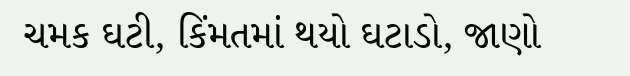ચમક ઘટી, કિંમતમાં થયો ઘટાડો, જાણો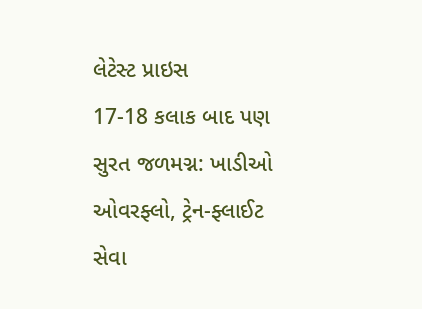લેટેસ્ટ પ્રાઇસ
17-18 કલાક બાદ પણ સુરત જળમગ્ન: ખાડીઓ ઓવરફ્લો, ટ્રેન-ફ્લાઈટ સેવા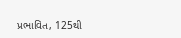પ્રભાવિત, 125થી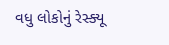વધુ લોકોનું રેસ્ક્યૂ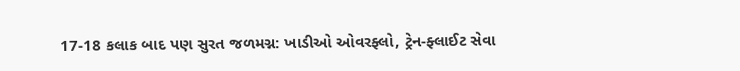17-18 કલાક બાદ પણ સુરત જળમગ્ન: ખાડીઓ ઓવરફ્લો, ટ્રેન-ફ્લાઈટ સેવા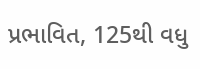પ્રભાવિત, 125થી વધુ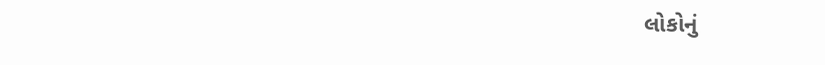લોકોનું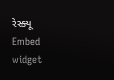રેસ્ક્યૂ
Embed widget